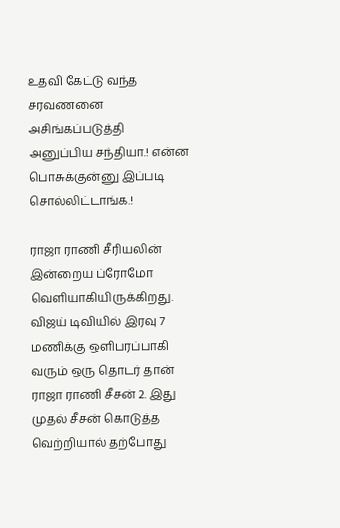உதவி கேட்டு வந்த சரவணனை அசிங்கப்படுத்தி அனுப்பிய சந்தியா.! என்ன பொசுக்குன்னு இப்படி சொல்லிட்டாங்க.!

ராஜா ராணி சீரியலின் இன்றைய ப்ரோமோ வெளியாகியிருக்கிறது. விஜய் டிவியில் இரவு 7 மணிக்கு ஒளிபரப்பாகி வரும் ஒரு தொடர் தான் ராஜா ராணி சீசன் 2. இது முதல் சீசன் கொடுத்த வெற்றியால் தற்போது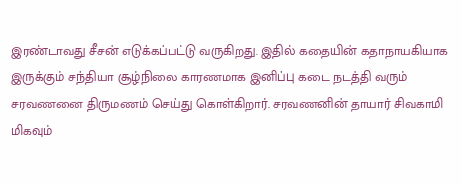இரண்டாவது சீசன் எடுக்கப்பட்டு வருகிறது. இதில் கதையின் கதாநாயகியாக இருக்கும் சந்தியா சூழ்நிலை காரணமாக இனிப்பு கடை நடத்தி வரும் சரவணனை திருமணம் செய்து கொள்கிறார். சரவணனின் தாயார் சிவகாமி மிகவும்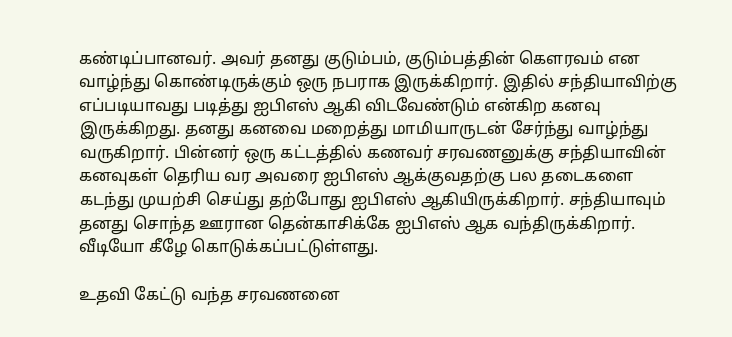கண்டிப்பானவர். அவர் தனது குடும்பம், குடும்பத்தின் கௌரவம் என வாழ்ந்து கொண்டிருக்கும் ஒரு நபராக இருக்கிறார். இதில் சந்தியாவிற்கு எப்படியாவது படித்து ஐபிஎஸ் ஆகி விடவேண்டும் என்கிற கனவு இருக்கிறது. தனது கனவை மறைத்து மாமியாருடன் சேர்ந்து வாழ்ந்து வருகிறார். பின்னர் ஒரு கட்டத்தில் கணவர் சரவணனுக்கு சந்தியாவின் கனவுகள் தெரிய வர அவரை ஐபிஎஸ் ஆக்குவதற்கு பல தடைகளை கடந்து முயற்சி செய்து தற்போது ஐபிஎஸ் ஆகியிருக்கிறார். சந்தியாவும் தனது சொந்த ஊரான தென்காசிக்கே ஐபிஎஸ் ஆக வந்திருக்கிறார். வீடியோ கீழே கொடுக்கப்பட்டுள்ளது.

உதவி கேட்டு வந்த சரவணனை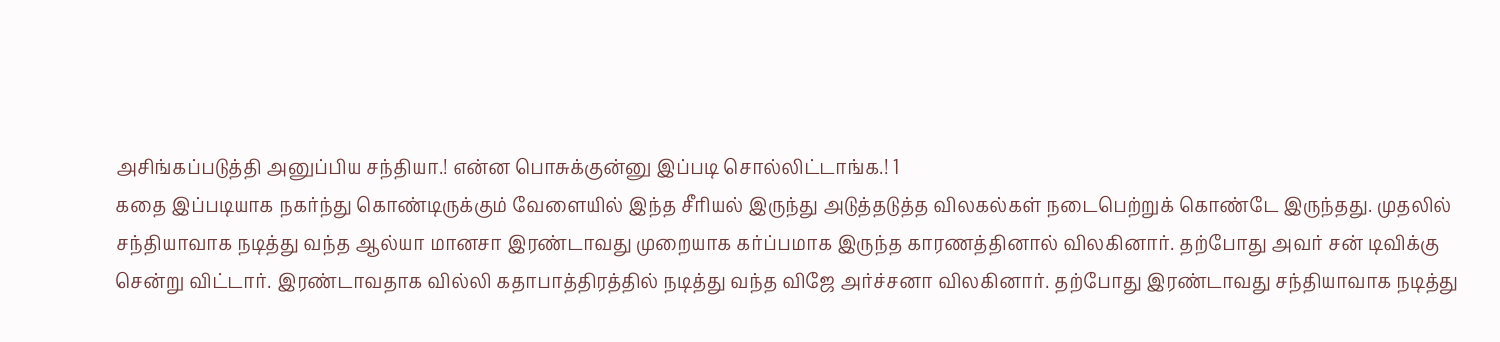அசிங்கப்படுத்தி அனுப்பிய சந்தியா.! என்ன பொசுக்குன்னு இப்படி சொல்லிட்டாங்க.! 1
கதை இப்படியாக நகர்ந்து கொண்டிருக்கும் வேளையில் இந்த சீரியல் இருந்து அடுத்தடுத்த விலகல்கள் நடைபெற்றுக் கொண்டே இருந்தது. முதலில் சந்தியாவாக நடித்து வந்த ஆல்யா மானசா இரண்டாவது முறையாக கர்ப்பமாக இருந்த காரணத்தினால் விலகினார். தற்போது அவர் சன் டிவிக்கு சென்று விட்டார். இரண்டாவதாக வில்லி கதாபாத்திரத்தில் நடித்து வந்த விஜே அர்ச்சனா விலகினார். தற்போது இரண்டாவது சந்தியாவாக நடித்து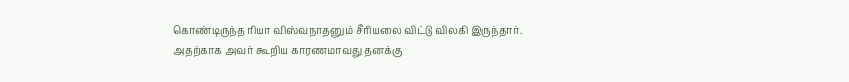கொண்டிருந்த ரியா விஸ்வநாதனும் சீரியலை விட்டு விலகி இருந்தார். அதற்காக அவர் கூறிய காரணமாவது தனக்கு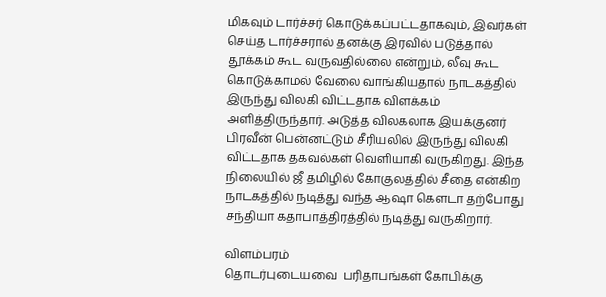மிகவும் டார்ச்சர் கொடுக்கப்பட்டதாகவும், இவர்கள் செய்த டார்ச்சரால் தனக்கு இரவில் படுத்தால் தூக்கம் கூட வருவதில்லை என்றும், லீவு கூட கொடுக்காமல் வேலை வாங்கியதால் நாடகத்தில் இருந்து விலகி விட்டதாக விளக்கம் அளித்திருந்தார். அடுத்த விலகலாக இயக்குனர் பிரவீன் பென்னட்டும் சீரியலில் இருந்து விலகி விட்டதாக தகவல்கள் வெளியாகி வருகிறது. இந்த நிலையில் ஜீ தமிழில் கோகுலத்தில் சீதை என்கிற நாடகத்தில் நடித்து வந்த ஆஷா கௌடா தற்போது சந்தியா கதாபாத்திரத்தில் நடித்து வருகிறார்.

விளம்பரம்
தொடர்புடையவை  பரிதாபங்கள் கோபிக்கு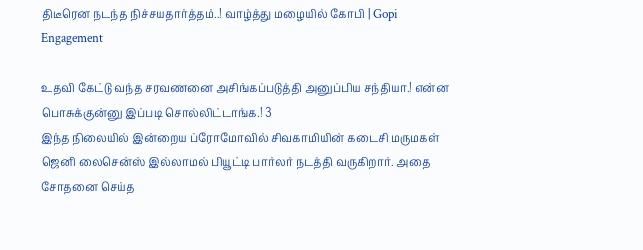திடீரென நடந்த நிச்சயதார்த்தம்..! வாழ்த்து மழையில் கோபி | Gopi Engagement

உதவி கேட்டு வந்த சரவணனை அசிங்கப்படுத்தி அனுப்பிய சந்தியா.! என்ன பொசுக்குன்னு இப்படி சொல்லிட்டாங்க.! 3
இந்த நிலையில் இன்றைய ப்ரோமோவில் சிவகாமியின் கடைசி மருமகள் ஜெனி லைசென்ஸ் இல்லாமல் பியூட்டி பார்லர் நடத்தி வருகிறார். அதை சோதனை செய்த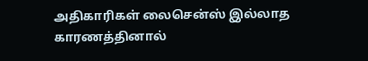அதிகாரிகள் லைசென்ஸ் இல்லாத காரணத்தினால்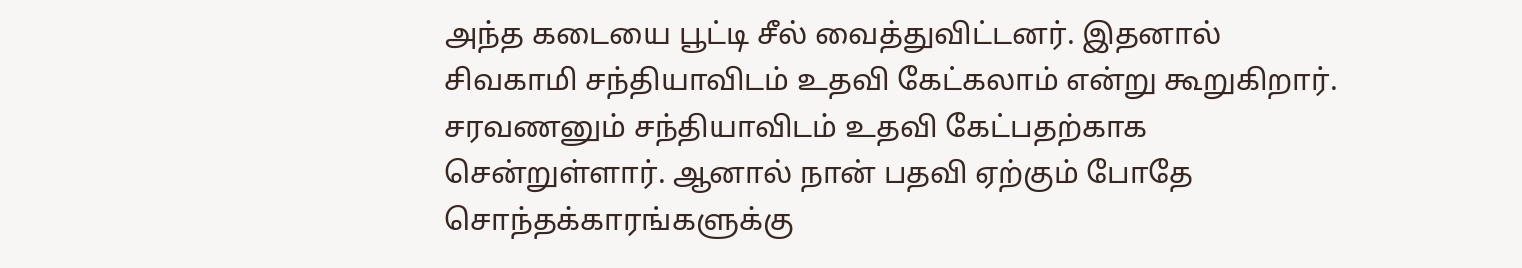அந்த கடையை பூட்டி சீல் வைத்துவிட்டனர். இதனால் சிவகாமி சந்தியாவிடம் உதவி கேட்கலாம் என்று கூறுகிறார். சரவணனும் சந்தியாவிடம் உதவி கேட்பதற்காக சென்றுள்ளார். ஆனால் நான் பதவி ஏற்கும் போதே சொந்தக்காரங்களுக்கு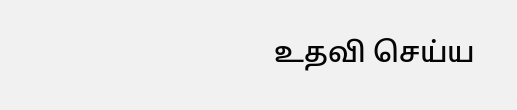உதவி செய்ய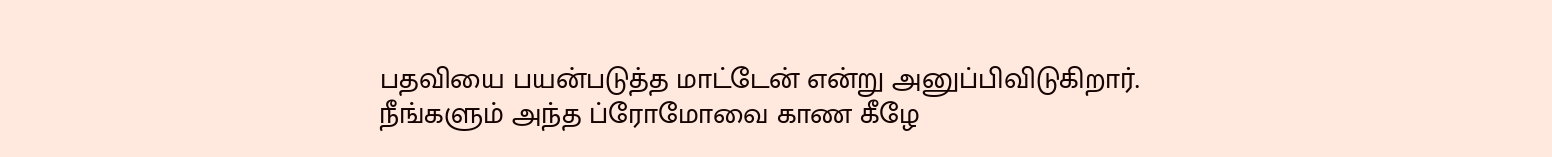பதவியை பயன்படுத்த மாட்டேன் என்று அனுப்பிவிடுகிறார். நீங்களும் அந்த ப்ரோமோவை காண கீழே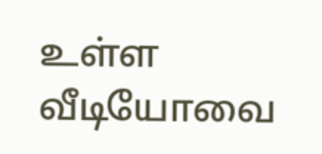உள்ள வீடியோவை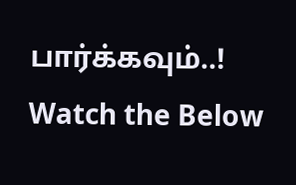பார்க்கவும்..! Watch the Below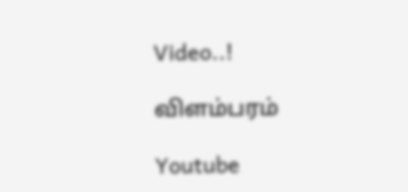Video..!

விளம்பரம்

Youtube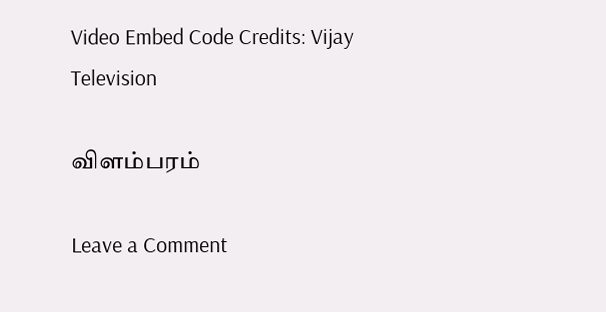Video Embed Code Credits: Vijay Television

விளம்பரம்

Leave a Comment